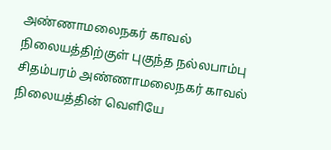அண்ணாமலைநகர் காவல் நிலையத்திற்குள் புகுந்த நல்லபாம்பு
சிதம்பரம் அண்ணாமலைநகர் காவல் நிலையத்தின் வெளியே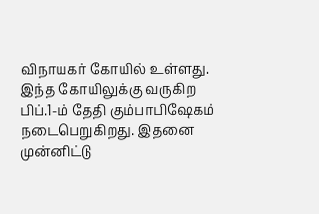விநாயகர் கோயில் உள்ளது. இந்த கோயிலுக்கு வருகிற பிப்.1-ம் தேதி கும்பாபிஷேகம் நடைபெறுகிறது. இதனை முன்னிட்டு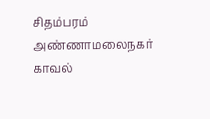சிதம்பரம் அண்ணாமலைநகர் காவல்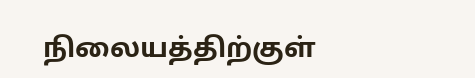நிலையத்திற்குள்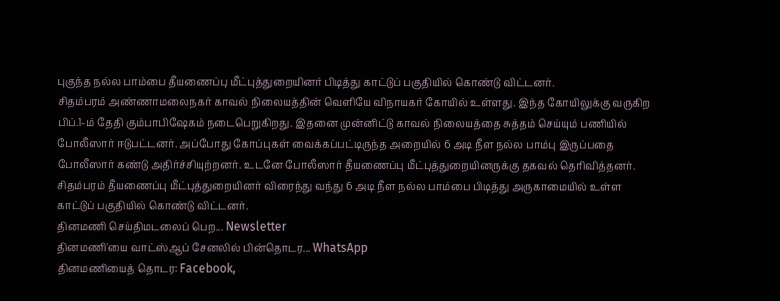புகுந்த நல்ல பாம்பை தீயணைப்பு மீட்புத்துறையினர் பிடித்து காட்டுப் பகுதியில் கொண்டு விட்டனர்.
சிதம்பரம் அண்ணாமலைநகர் காவல் நிலையத்தின் வெளியே விநாயகர் கோயில் உள்ளது. இந்த கோயிலுக்கு வருகிற பிப்.1-ம் தேதி கும்பாபிஷேகம் நடைபெறுகிறது. இதனை முன்னிட்டு காவல் நிலையத்தை சுத்தம் செய்யும் பணியில் போலீஸார் ஈடுபட்டனர். அப்போது கோப்புகள் வைக்கப்பட்டிருந்த அறையில் 6 அடி நீள நல்ல பாம்பு இருப்பதை போலீஸார் கண்டு அதிர்ச்சியுற்றனர். உடனே போலீஸார் தீயணைப்பு மீட்புத்துறையினருக்கு தகவல் தெரிவித்தனர். சிதம்பரம் தீயணைப்பு மீட்புத்துறையினர் விரைந்து வந்து 6 அடி நீள நல்ல பாம்பை பிடித்து அருகாமையில் உள்ள காட்டுப் பகுதியில் கொண்டு விட்டனர்.
தினமணி செய்திமடலைப் பெற... Newsletter
தினமணி'யை வாட்ஸ்ஆப் சேனலில் பின்தொடர... WhatsApp
தினமணியைத் தொடர: Facebook,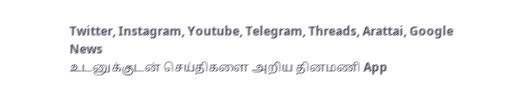Twitter, Instagram, Youtube, Telegram, Threads, Arattai, Google News
உடனுக்குடன் செய்திகளை அறிய தினமணி App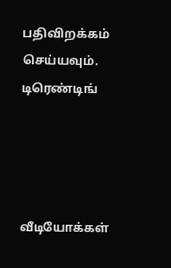பதிவிறக்கம் செய்யவும்.
டிரெண்டிங்




வீடியோக்கள்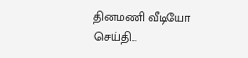தினமணி வீடியோ செய்தி...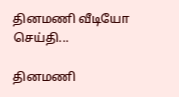தினமணி வீடியோ செய்தி...

தினமணி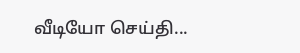வீடியோ செய்தி...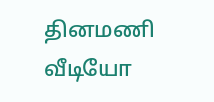தினமணி வீடியோ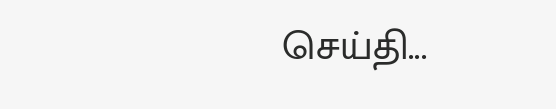செய்தி...